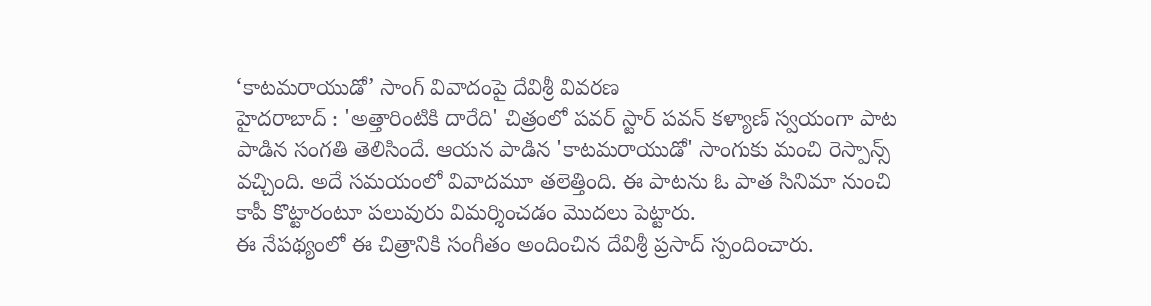‘కాటమరాయుడో’ సాంగ్ వివాదంపై దేవిశ్రీ వివరణ
హైదరాబాద్ : 'అత్తారింటికి దారేది' చిత్రంలో పవర్ స్టార్ పవన్ కళ్యాణ్ స్వయంగా పాట పాడిన సంగతి తెలిసిందే. ఆయన పాడిన 'కాటమరాయుడో' సాంగుకు మంచి రెస్పాన్స్ వచ్చింది. అదే సమయంలో వివాదమూ తలెత్తింది. ఈ పాటను ఓ పాత సినిమా నుంచి కాపీ కొట్టారంటూ పలువురు విమర్శించడం మొదలు పెట్టారు.
ఈ నేపథ్యంలో ఈ చిత్రానికి సంగీతం అందించిన దేవిశ్రీ ప్రసాద్ స్పందించారు.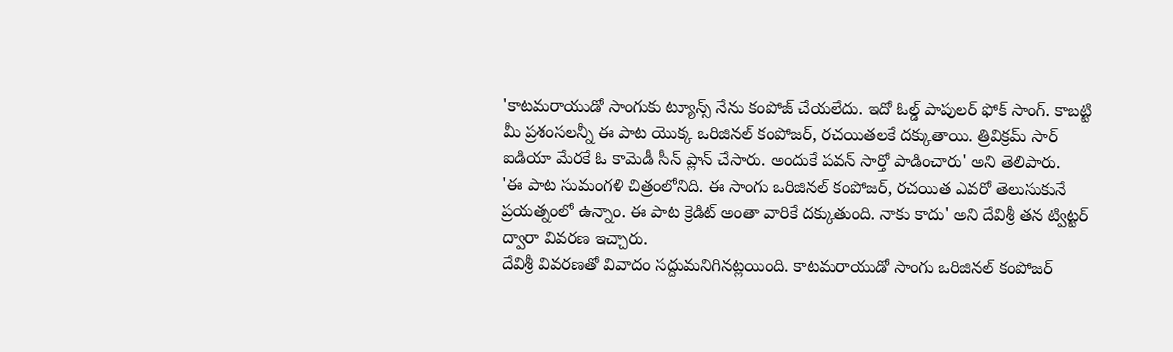'కాటమరాయుడో సాంగుకు ట్యూన్స్ నేను కంపోజ్ చేయలేదు. ఇదో ఓల్డ్ పాపులర్ ఫోక్ సాంగ్. కాబట్టి మీ ప్రశంసలన్నీ ఈ పాట యొక్క ఒరిజినల్ కంపోజర్, రచయితలకే దక్కుతాయి. త్రివిక్రమ్ సార్ ఐడియా మేరకే ఓ కామెడీ సీన్ ప్లాన్ చేసారు. అందుకే పవన్ సార్తో పాడించారు' అని తెలిపారు.
'ఈ పాట సుమంగళి చిత్రంలోనిది. ఈ సాంగు ఒరిజినల్ కంపోజర్, రచయిత ఎవరో తెలుసుకునే ప్రయత్నంలో ఉన్నాం. ఈ పాట క్రెడిట్ అంతా వారికే దక్కుతుంది. నాకు కాదు' అని దేవిశ్రీ తన ట్విట్టర్ ద్వారా వివరణ ఇచ్చారు.
దేవిశ్రీ వివరణతో వివాదం సద్దుమనిగినట్లయింది. కాటమరాయుడో సాంగు ఒరిజినల్ కంపోజర్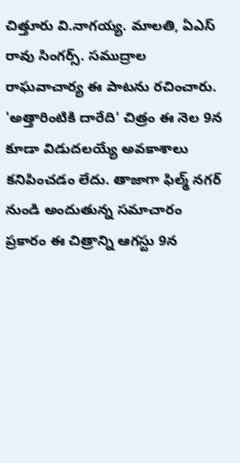చిత్తూరు వి.నాగయ్య. మాలతి, ఏఎస్ రావు సింగర్స్. సముద్రాల రాఘవాచార్య ఈ పాటను రచించారు.
'అత్తారింటికి దారేది' చిత్రం ఈ నెల 9న కూడా విడుదలయ్యే అవకాశాలు కనిపించడం లేదు. తాజాగా ఫిల్మ్ నగర్ నుండి అందుతున్న సమాచారం ప్రకారం ఈ చిత్రాన్ని ఆగస్టు 9న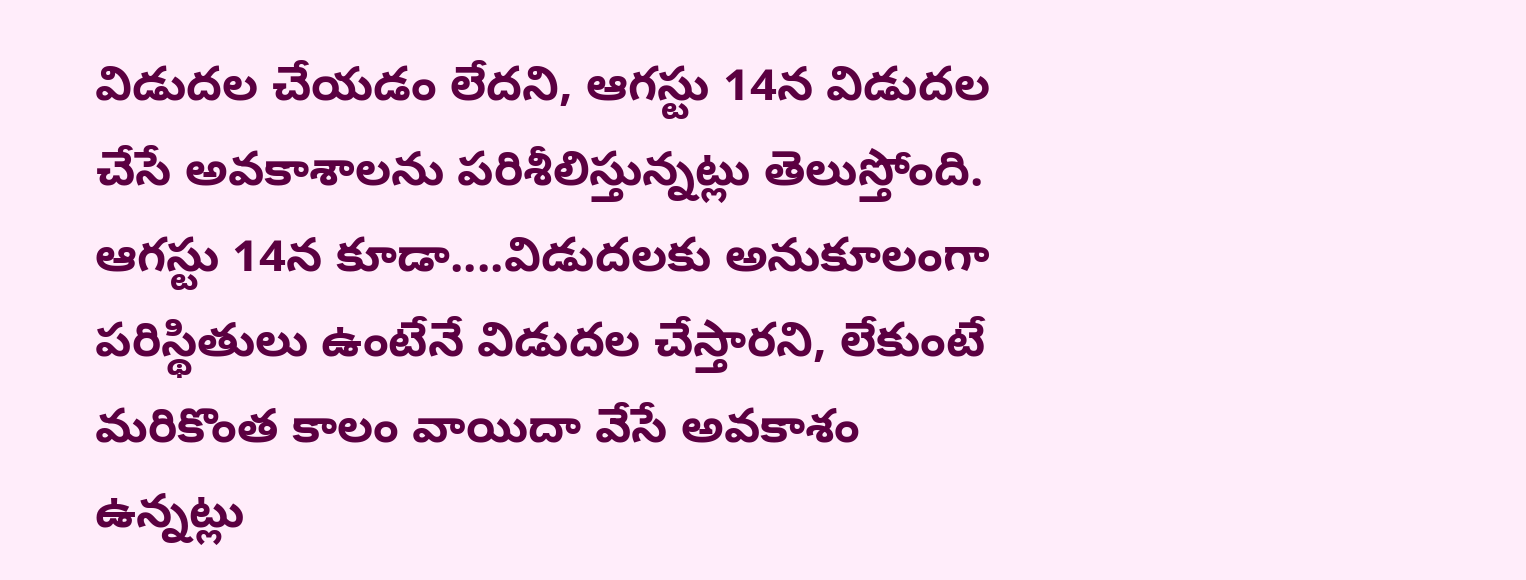విడుదల చేయడం లేదని, ఆగస్టు 14న విడుదల చేసే అవకాశాలను పరిశీలిస్తున్నట్లు తెలుస్తోంది. ఆగస్టు 14న కూడా....విడుదలకు అనుకూలంగా పరిస్థితులు ఉంటేనే విడుదల చేస్తారని, లేకుంటే మరికొంత కాలం వాయిదా వేసే అవకాశం ఉన్నట్లు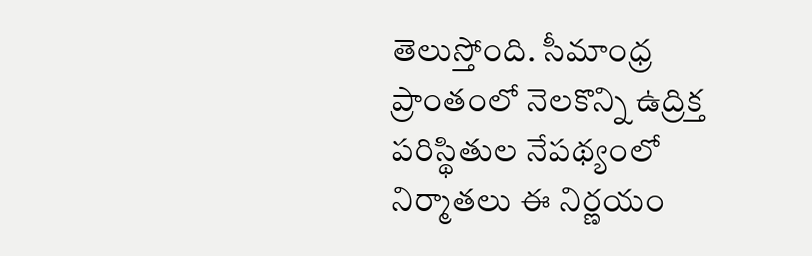తెలుస్తోంది. సీమాంధ్ర ప్రాంతంలో నెలకొన్ని ఉద్రిక్త పరిస్థితుల నేపథ్యంలో నిర్మాతలు ఈ నిర్ణయం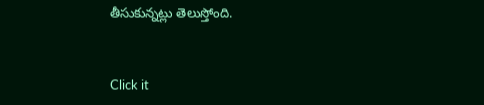తీసుకున్నట్లు తెలుస్తోంది.


Click it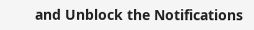and Unblock the Notifications